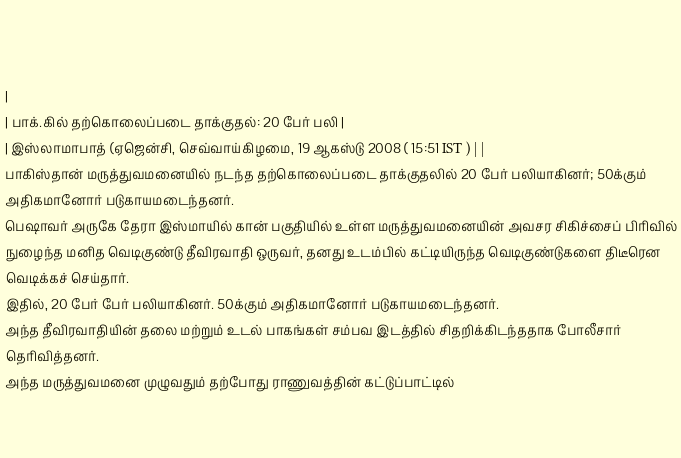|
| பாக்.கில் தற்கொலைப்படை தாக்குதல்: 20 பேர் பலி |
| இஸ்லாமாபாத் (ஏஜென்சி, செவ்வாய்கிழமை, 19 ஆகஸ்டு 2008 ( 15:51 IST ) | |
பாகிஸ்தான் மருத்துவமனையில் நடந்த தற்கொலைப்படை தாக்குதலில் 20 பேர் பலியாகினர்; 50க்கும் அதிகமானோர் படுகாயமடைந்தனர்.
பெஷாவர் அருகே தேரா இஸ்மாயில் கான் பகுதியில் உள்ள மருத்துவமனையின் அவசர சிகிச்சைப் பிரிவில் நுழைந்த மனித வெடிகுண்டு தீவிரவாதி ஒருவர், தனது உடம்பில் கட்டியிருந்த வெடிகுண்டுகளை திடீரென வெடிக்கச் செய்தார்.
இதில், 20 பேர் பேர் பலியாகினர். 50க்கும் அதிகமானோர் படுகாயமடைந்தனர்.
அந்த தீவிரவாதியின் தலை மற்றும் உடல் பாகங்கள் சம்பவ இடத்தில் சிதறிக்கிடந்ததாக போலீசார் தெரிவித்தனர்.
அந்த மருத்துவமனை முழுவதும் தற்போது ராணுவத்தின் கட்டுப்பாட்டில்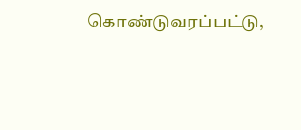கொண்டுவரப்பட்டு,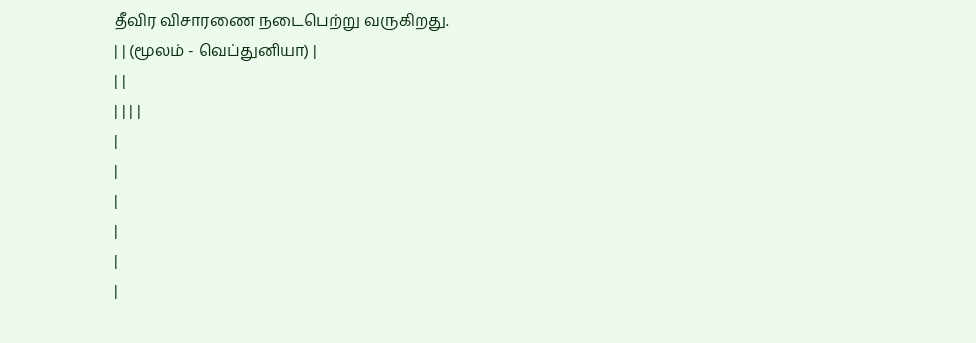தீவிர விசாரணை நடைபெற்று வருகிறது.
| | (மூலம் - வெப்துனியா) |
| |
| | | |
|
|
|
|
|
|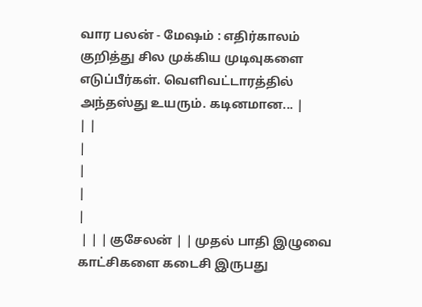வார பலன் - மேஷம் : எதிர்காலம் குறித்து சில முக்கிய முடிவுகளை எடுப்பீர்கள். வெளிவட்டாரத்தில்
அந்தஸ்து உயரும். கடினமான... |
| |
|
|
|
|
 | | | குசேலன் | | முதல் பாதி இழுவை காட்சிகளை கடைசி இருபது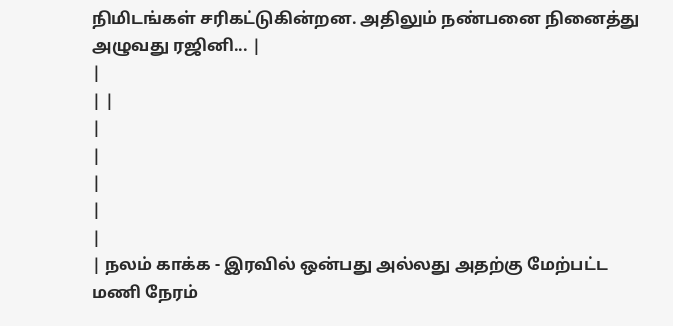நிமிடங்கள் சரிகட்டுகின்றன. அதிலும் நண்பனை நினைத்து அழுவது ரஜினி... |
|
| |
|
|
|
|
|
| நலம் காக்க - இரவில் ஒன்பது அல்லது அதற்கு மேற்பட்ட மணி நேரம்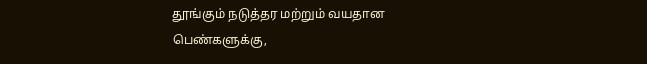தூங்கும் நடுத்தர மற்றும் வயதான பெண்களுக்கு,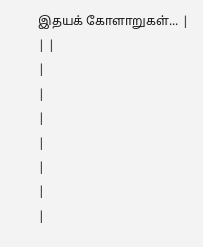இதயக் கோளாறுகள்... |
| |
|
|
|
|
|
|
|